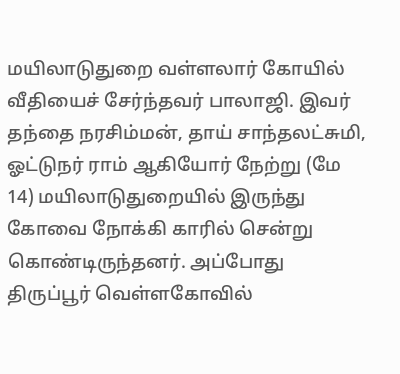மயிலாடுதுறை வள்ளலார் கோயில் வீதியைச் சேர்ந்தவர் பாலாஜி. இவர் தந்தை நரசிம்மன், தாய் சாந்தலட்சுமி, ஓட்டுநர் ராம் ஆகியோர் நேற்று (மே 14) மயிலாடுதுறையில் இருந்து கோவை நோக்கி காரில் சென்று கொண்டிருந்தனர். அப்போது திருப்பூர் வெள்ளகோவில்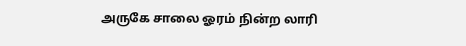அருகே சாலை ஓரம் நின்ற லாரி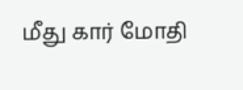மீது கார் மோதி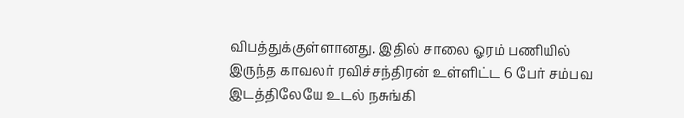விபத்துக்குள்ளானது. இதில் சாலை ஓரம் பணியில் இருந்த காவலர் ரவிச்சந்திரன் உள்ளிட்ட 6 பேர் சம்பவ இடத்திலேயே உடல் நசுங்கி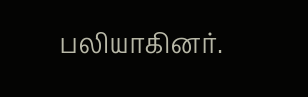பலியாகினர்.